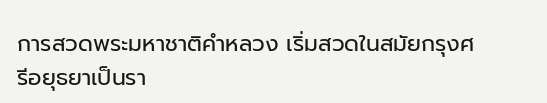การสวดพระมหาชาติคำหลวง เริ่มสวดในสมัยกรุงศรีอยุธยาเป็นรา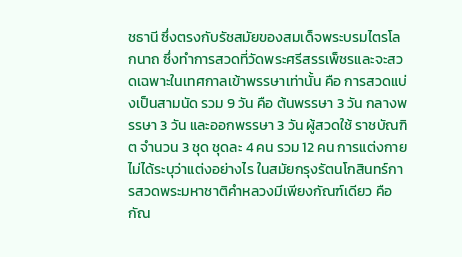ชธานี ซึ่งตรงกับรัชสมัยของสมเด็จพระบรมไตรโลกนาถ ซึ่งทำการสวดที่วัดพระศรีสรรเพ็ชรและจะสวดเฉพาะในเทศกาลเข้าพรรษาเท่านั้น คือ การสวดแบ่งเป็นสามนัด รวม 9 วัน คือ ต้นพรรษา 3 วัน กลางพรรษา 3 วัน และออกพรรษา 3 วัน ผู้สวดใช้ ราชบัณฑิต จำนวน 3 ชุด ชุดละ 4 คน รวม 12 คน การแต่งกายไม่ได้ระบุว่าแต่งอย่างไร ในสมัยกรุงรัตนโกสินทร์การสวดพระมหาชาติคำหลวงมีเพียงกัณฑ์เดียว คือ กัณ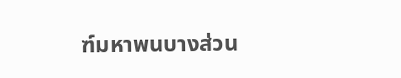ฑ์มหาพนบางส่วน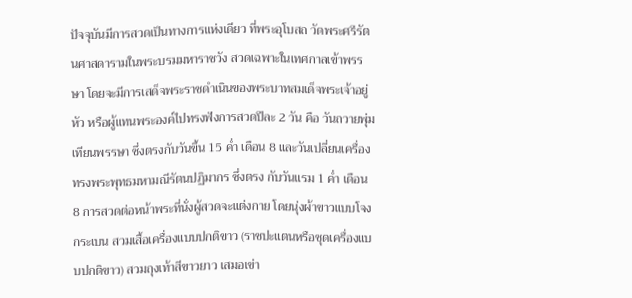ปัจจุบันมีการสวดเป็นทางการแห่งเดียว ที่พระอุโบสถ วัดพระศรีรัตนศาสดารามในพระบรมมหาราชวัง สวดเฉพาะในเทศกาลเข้าพรรษา โดยจะมีการเสด็จพระราชดำเนินของพระบาทสมเด็จพระเจ้าอยู่หัว หรือผู้แทนพระองค์ไปทรงฟังการสวดปีละ 2 วัน คือ วันถวายพุ่มเทียนพรรษา ซึ่งตรงกับวันขึ้น 15 ค่ำ เดือน 8 และวันเปลี่ยนเครื่องทรงพระพุทธมหามณีรัตนปฏิมากร ซึ่งตรง กับวันแรม 1 ค่ำ เดือน 8 การสวดต่อหน้าพระที่นั่งผู้สวดจะแต่งกาย โดยนุ่งผ้าขาวแบบโจงกระเบน สวมเสื้อเครื่องแบบปกติขาว (ราชปะแตนหรือชุดเครื่องแบบปกติขาว) สวมถุงเท้าสีขาวยาว เสมอเข่า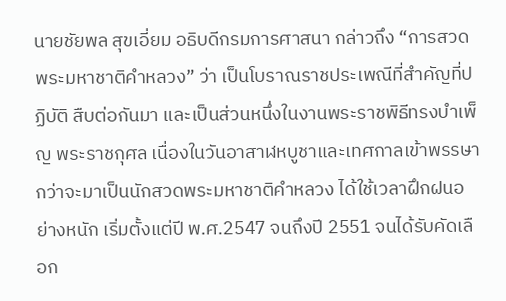นายชัยพล สุขเอี่ยม อธิบดีกรมการศาสนา กล่าวถึง “การสวดพระมหาชาติคำหลวง” ว่า เป็นโบราณราชประเพณีที่สำคัญที่ปฏิบัติ สืบต่อกันมา และเป็นส่วนหนึ่งในงานพระราชพิธีทรงบําเพ็ญ พระราชกุศล เนื่องในวันอาสาฬหบูชาและเทศกาลเข้าพรรษา กว่าจะมาเป็นนักสวดพระมหาชาติคำหลวง ได้ใช้เวลาฝึกฝนอย่างหนัก เริ่มตั้งแต่ปี พ.ศ.2547 จนถึงปี 2551 จนได้รับคัดเลือก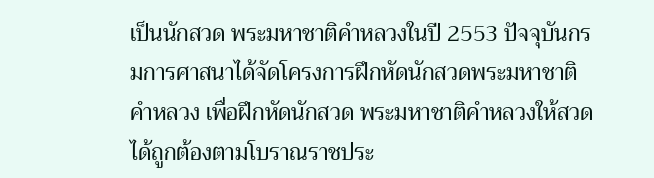เป็นนักสวด พระมหาชาติคำหลวงในปี 2553 ปัจจุบันกรมการศาสนาได้จัดโครงการฝึกหัดนักสวดพระมหาชาติคำหลวง เพื่อฝึกหัดนักสวด พระมหาชาติคำหลวงให้สวดได้ถูกต้องตามโบราณราชประ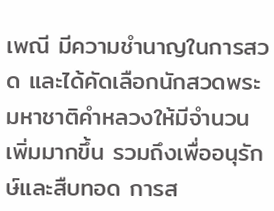เพณี มีความชำนาญในการสวด และได้คัดเลือกนักสวดพระมหาชาติคำหลวงให้มีจำนวนเพิ่มมากขึ้น รวมถึงเพื่ออนุรักษ์และสืบทอด การส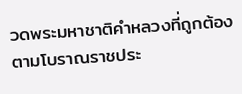วดพระมหาชาติคำหลวงที่ถูกต้องตามโบราณราชประ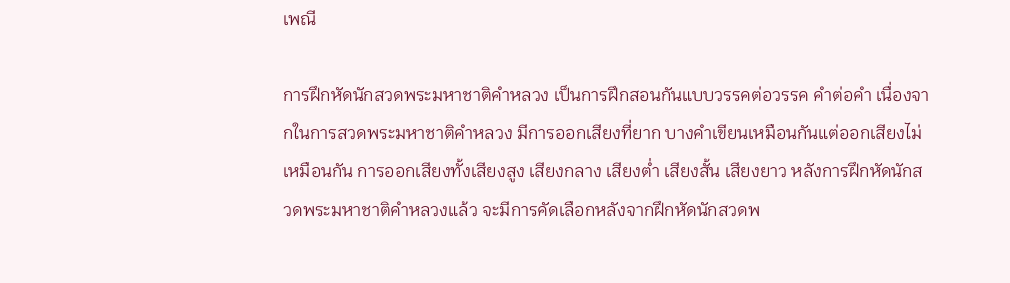เพณี

การฝึกหัดนักสวดพระมหาชาติคำหลวง เป็นการฝึกสอนกันแบบวรรคต่อวรรค คำต่อคำ เนื่องจากในการสวดพระมหาชาติคำหลวง มีการออกเสียงที่ยาก บางคำเขียนเหมือนกันแต่ออกเสียงไม่เหมือนกัน การออกเสียงทั้งเสียงสูง เสียงกลาง เสียงต่ำ เสียงสั้น เสียงยาว หลังการฝึกหัดนักสวดพระมหาชาติคำหลวงแล้ว จะมีการคัดเลือกหลังจากฝึกหัดนักสวดพ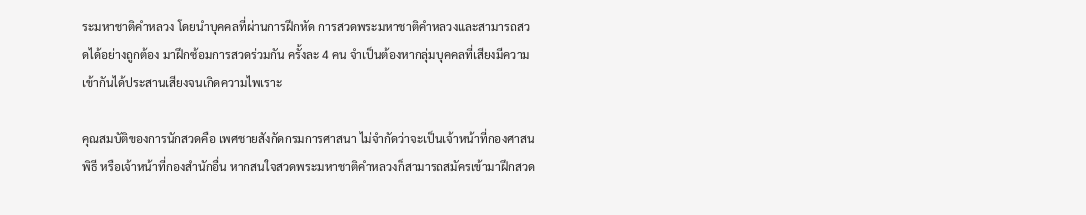ระมหาชาติคำหลวง โดยนำบุคคลที่ผ่านการฝึกหัด การสวดพระมหาชาติคำหลวงและสามารถสวดได้อย่างถูกต้อง มาฝึกซ้อมการสวดร่วมกัน ครั้งละ 4 คน จำเป็นต้องหากลุ่มบุคคลที่เสียงมีความเข้ากันได้ประสานเสียงจนเกิดความไพเราะ

คุณสมบัติของการนักสวดคือ เพศชายสังกัดกรมการศาสนา ไม่จำกัดว่าจะเป็นเจ้าหน้าที่กองศาสนพิธี หรือเจ้าหน้าที่กองสำนักอื่น หากสนใจสวดพระมหาชาติคำหลวงก็สามารถสมัครเข้ามาฝึกสวด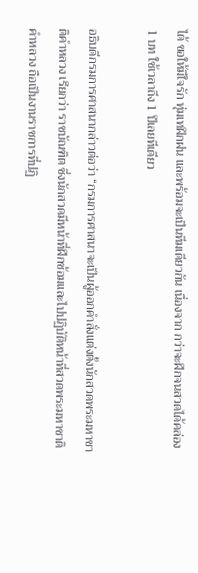ได้ ขอให้มีใจรัก ทุ่มเทฝึกฝน และพร้อมจะเป็นทีมเดียวกัน เนื่องจาก กว่าจะฝึกจนสวดได้คล่อง 1 บท ใช้เวลาถึง 1 ปีเลยทีเดียว

อธิบดีกรมการศาสนากล่าวต่อว่า “กรมการศาสนาจะเป็นผู้ออกคำสั่งแต่งตั้งนักสวดพระมหาชาติคำหลวง เรียกว่า ราชบัณฑิต ซึ่งนักสวดมีหน้าที่ฝึกซ้อมและไปปฏิบัติหน้าที่สวดพระมหาชาติคำหลวง ถือเป็นงานราชการที่ปฏิ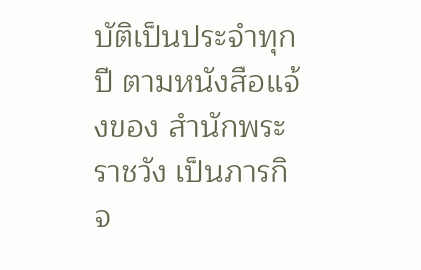บัติเป็นประจําทุกปี ตามหนังสือแจ้งของ สํานักพระราชวัง เป็นภารกิจ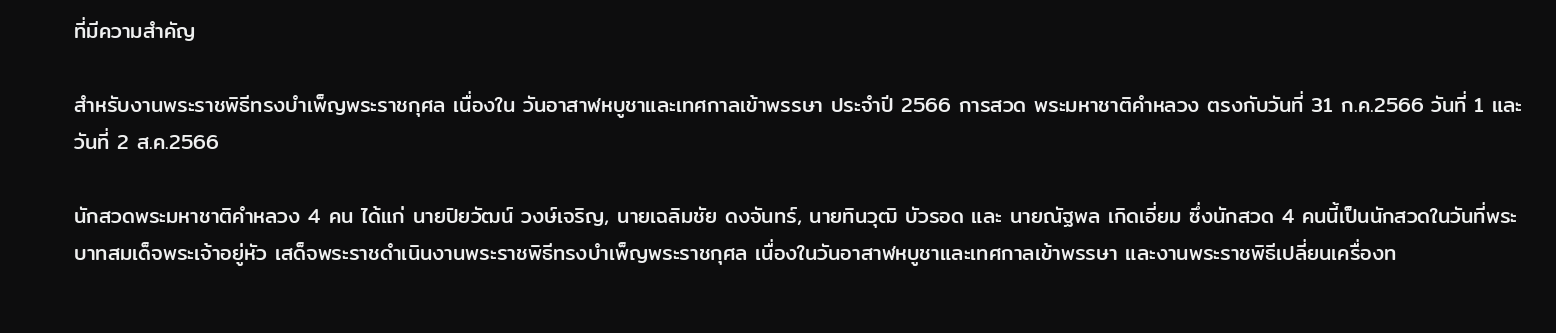ที่มีความสำคัญ

สำหรับงานพระราชพิธีทรงบําเพ็ญพระราชกุศล เนื่องใน วันอาสาฬหบูชาและเทศกาลเข้าพรรษา ประจำปี 2566 การสวด พระมหาชาติคําหลวง ตรงกับวันที่ 31 ก.ค.2566 วันที่ 1 และวันที่ 2 ส.ค.2566

นักสวดพระมหาชาติคำหลวง 4 คน ได้แก่ นายปิยวัฒน์ วงษ์เจริญ, นายเฉลิมชัย ดงจันทร์, นายทินวุฒิ บัวรอด และ นายณัฐพล เกิดเอี่ยม ซึ่งนักสวด 4 คนนี้เป็นนักสวดในวันที่พระบาทสมเด็จพระเจ้าอยู่หัว เสด็จพระราชดำเนินงานพระราชพิธีทรงบำเพ็ญพระราชกุศล เนื่องในวันอาสาฬหบูชาและเทศกาลเข้าพรรษา และงานพระราชพิธีเปลี่ยนเครื่องท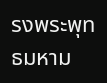รงพระพุทธมหาม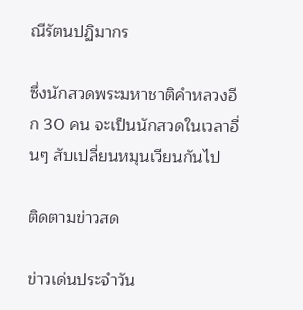ณีรัตนปฏิมากร

ซึ่งนักสวดพระมหาชาติคำหลวงอีก 30 คน จะเป็นนักสวดในเวลาอื่นๆ สับเปลี่ยนหมุนเวียนกันไป

ติดตามข่าวสด

ข่าวเด่นประจำวัน